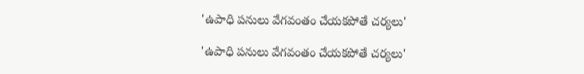'ఉపాధి పనులు వేగవంతం చేయకపోతే చర్యలు'

'ఉపాధి పనులు వేగవంతం చేయకపోతే చర్యలు'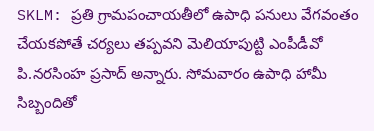SKLM: ప్రతి గ్రామపంచాయతీలో ఉపాధి పనులు వేగవంతం చేయకపోతే చర్యలు తప్పవని మెలియాపుట్టి ఎంపీడీవో పి.నరసింహ ప్రసాద్ అన్నారు. సోమవారం ఉపాధి హామీ సిబ్బందితో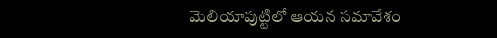మెలియాపుట్టిలో ఆయన సమావేశం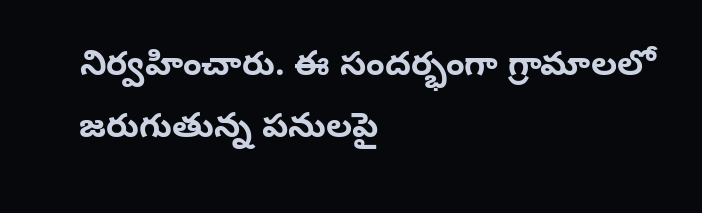నిర్వహించారు. ఈ సందర్భంగా గ్రామాలలో జరుగుతున్న పనులపై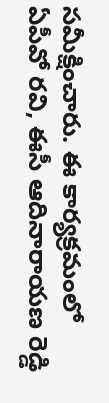సమీక్షించారు. ఈ కార్యక్రమంలో ఏపీవో రవి, ఈసీ ఆదినారాయణ రెడ్డి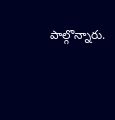పాల్గొన్నారు.